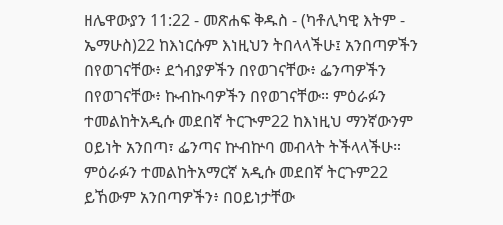ዘሌዋውያን 11:22 - መጽሐፍ ቅዱስ - (ካቶሊካዊ እትም - ኤማሁስ)22 ከእነርሱም እነዚህን ትበላላችሁ፤ አንበጣዎችን በየወገናቸው፥ ደጎብያዎችን በየወገናቸው፥ ፌንጣዎችን በየወገናቸው፥ ኲብኲባዎችን በየወገናቸው። ምዕራፉን ተመልከትአዲሱ መደበኛ ትርጒም22 ከእነዚህ ማንኛውንም ዐይነት አንበጣ፣ ፌንጣና ኵብኵባ መብላት ትችላላችሁ። ምዕራፉን ተመልከትአማርኛ አዲሱ መደበኛ ትርጉም22 ይኸውም አንበጣዎችን፥ በዐይነታቸው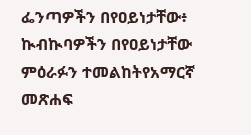ፌንጣዎችን በየዐይነታቸው፥ ኲብኲባዎችን በየዐይነታቸው ምዕራፉን ተመልከትየአማርኛ መጽሐፍ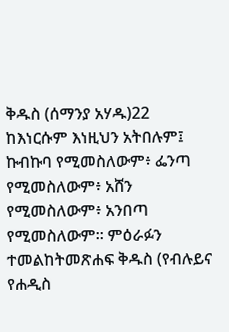ቅዱስ (ሰማንያ አሃዱ)22 ከእነርሱም እነዚህን አትበሉም፤ ኩብኩባ የሚመስለውም፥ ፌንጣ የሚመስለውም፥ አሸን የሚመስለውም፥ አንበጣ የሚመስለውም። ምዕራፉን ተመልከትመጽሐፍ ቅዱስ (የብሉይና የሐዲስ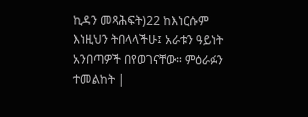ኪዳን መጻሕፍት)22 ከእነርሱም እነዚህን ትበላላችሁ፤ አራቱን ዓይነት አንበጣዎች በየወገናቸው። ምዕራፉን ተመልከት |